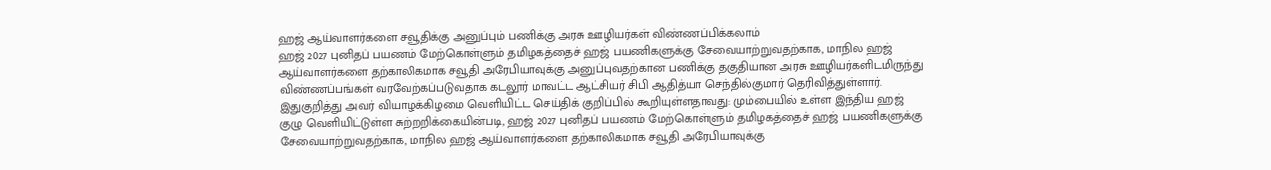ஹஜ் ஆய்வாளர்களை சவூதிக்கு அனுப்பும் பணிக்கு அரசு ஊழியர்கள் விண்ணப்பிக்கலாம்
ஹஜ் 2027 புனிதப் பயணம் மேற்கொள்ளும் தமிழகத்தைச் ஹஜ் பயணிகளுக்கு சேவையாற்றுவதற்காக, மாநில ஹஜ் ஆய்வாளர்களை தற்காலிகமாக சவூதி அரேபியாவுக்கு அனுப்புவதற்கான பணிக்கு தகுதியான அரசு ஊழியர்களிடமிருந்து விண்ணப்பங்கள் வரவேற்கப்படுவதாக கடலூர் மாவட்ட ஆட்சியர் சிபி ஆதித்யா செந்தில்குமார் தெரிவித்துள்ளார்.
இதுகுறித்து அவர் வியாழக்கிழமை வெளியிட்ட செய்திக் குறிப்பில் கூறியுள்ளதாவது: மும்பையில் உள்ள இந்திய ஹஜ் குழு வெளியிட்டுள்ள சுற்றறிக்கையின்படி, ஹஜ் 2027 புனிதப் பயணம் மேற்கொள்ளும் தமிழகத்தைச் ஹஜ் பயணிகளுக்கு சேவையாற்றுவதற்காக, மாநில ஹஜ் ஆய்வாளர்களை தற்காலிகமாக சவூதி அரேபியாவுக்கு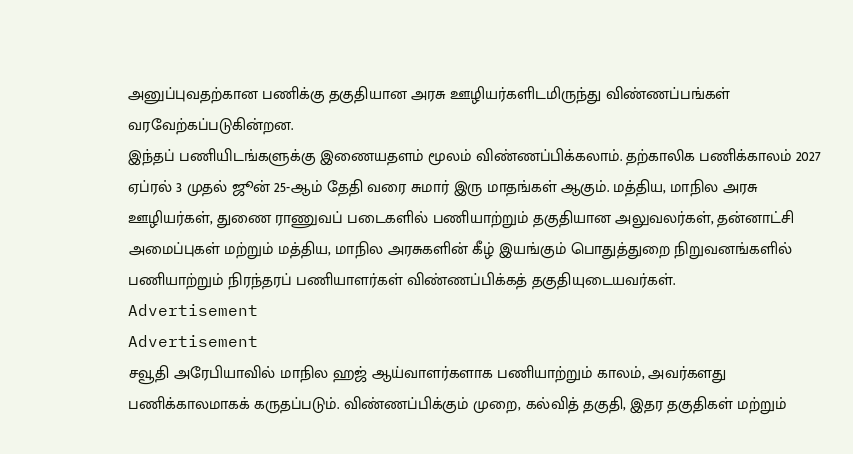அனுப்புவதற்கான பணிக்கு தகுதியான அரசு ஊழியர்களிடமிருந்து விண்ணப்பங்கள் வரவேற்கப்படுகின்றன.
இந்தப் பணியிடங்களுக்கு இணையதளம் மூலம் விண்ணப்பிக்கலாம். தற்காலிக பணிக்காலம் 2027 ஏப்ரல் 3 முதல் ஜூன் 25-ஆம் தேதி வரை சுமார் இரு மாதங்கள் ஆகும். மத்திய, மாநில அரசு ஊழியர்கள், துணை ராணுவப் படைகளில் பணியாற்றும் தகுதியான அலுவலர்கள், தன்னாட்சி அமைப்புகள் மற்றும் மத்திய, மாநில அரசுகளின் கீழ் இயங்கும் பொதுத்துறை நிறுவனங்களில் பணியாற்றும் நிரந்தரப் பணியாளர்கள் விண்ணப்பிக்கத் தகுதியுடையவர்கள்.
Advertisement
Advertisement
சவூதி அரேபியாவில் மாநில ஹஜ் ஆய்வாளர்களாக பணியாற்றும் காலம், அவர்களது பணிக்காலமாகக் கருதப்படும். விண்ணப்பிக்கும் முறை, கல்வித் தகுதி, இதர தகுதிகள் மற்றும்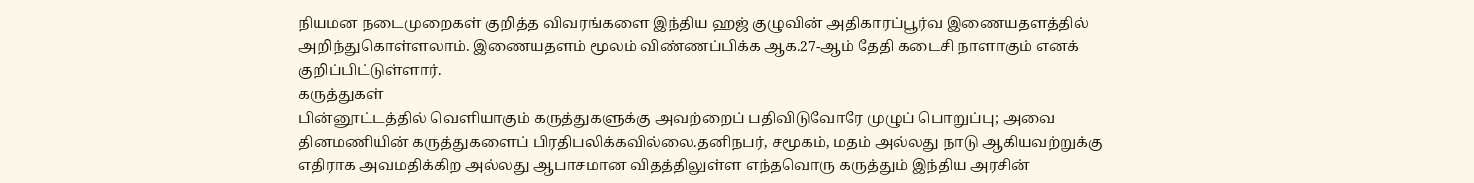நியமன நடைமுறைகள் குறித்த விவரங்களை இந்திய ஹஜ் குழுவின் அதிகாரப்பூர்வ இணையதளத்தில் அறிந்துகொள்ளலாம். இணையதளம் மூலம் விண்ணப்பிக்க ஆக.27-ஆம் தேதி கடைசி நாளாகும் எனக் குறிப்பிட்டுள்ளார்.
கருத்துகள்
பின்னூட்டத்தில் வெளியாகும் கருத்துகளுக்கு அவற்றைப் பதிவிடுவோரே முழுப் பொறுப்பு; அவை தினமணியின் கருத்துகளைப் பிரதிபலிக்கவில்லை.தனிநபர், சமூகம், மதம் அல்லது நாடு ஆகியவற்றுக்கு எதிராக அவமதிக்கிற அல்லது ஆபாசமான விதத்திலுள்ள எந்தவொரு கருத்தும் இந்திய அரசின்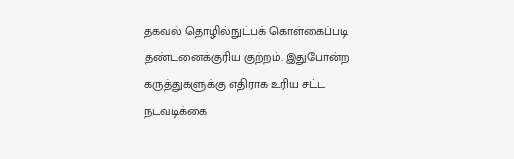தகவல் தொழில்நுட்பக் கொள்கைப்படி தண்டனைக்குரிய குற்றம். இதுபோன்ற கருத்துகளுக்கு எதிராக உரிய சட்ட நடவடிக்கை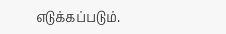எடுக்கப்படும்.